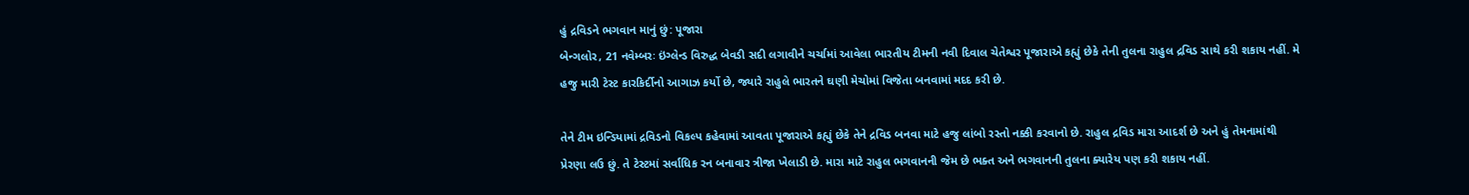હું દ્રવિડને ભગવાન માનું છું: પૂજારા
બેન્ગલોર, 21 નવેમ્બરઃ ઇંગ્લેન્ડ વિરુદ્ધ બેવડી સદી લગાવીને ચર્ચામાં આવેલા ભારતીય ટીમની નવી દિવાલ ચેતેશ્વર પૂજારાએ કહ્યું છેકે તેની તુલના રાહુલ દ્રવિડ સાથે કરી શકાય નહીં. મે હજુ મારી ટેસ્ટ કારકિર્દીનો આગાઝ કર્યો છે, જ્યારે રાહુલે ભારતને ઘણી મેચોમાં વિજેતા બનવામાં મદદ કરી છે.

તેને ટીમ ઇન્ડિયામાં દ્રવિડનો વિકલ્પ કહેવામાં આવતા પૂજારાએ કહ્યું છેકે તેને દ્રવિડ બનવા માટે હજુ લાંબો રસ્તો નક્કી કરવાનો છે. રાહુલ દ્રવિડ મારા આદર્શ છે અને હું તેમનામાંથી પ્રેરણા લઉ છું. તે ટેસ્ટમાં સર્વાધિક રન બનાવાર ત્રીજા ખેલાડી છે. મારા માટે રાહુલ ભગવાનની જેમ છે ભક્ત અને ભગવાનની તુલના ક્યારેય પણ કરી શકાય નહીં.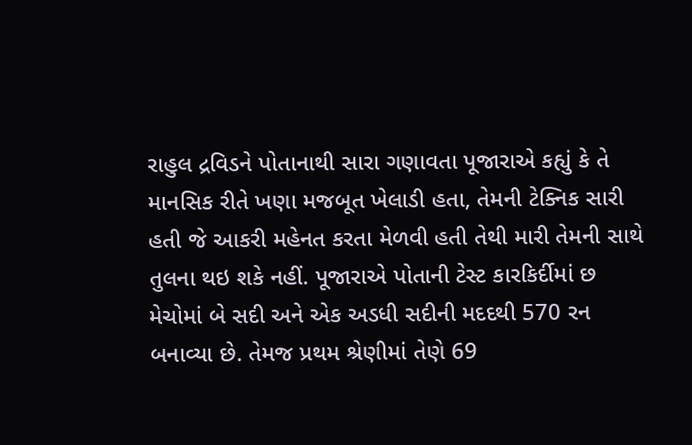રાહુલ દ્રવિડને પોતાનાથી સારા ગણાવતા પૂજારાએ કહ્યું કે તે માનસિક રીતે ખણા મજબૂત ખેલાડી હતા, તેમની ટેક્નિક સારી હતી જે આકરી મહેનત કરતા મેળવી હતી તેથી મારી તેમની સાથે તુલના થઇ શકે નહીં. પૂજારાએ પોતાની ટેસ્ટ કારકિર્દીમાં છ મેચોમાં બે સદી અને એક અડધી સદીની મદદથી 570 રન બનાવ્યા છે. તેમજ પ્રથમ શ્રેણીમાં તેણે 69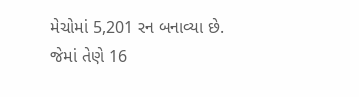મેચોમાં 5,201 રન બનાવ્યા છે. જેમાં તેણે 16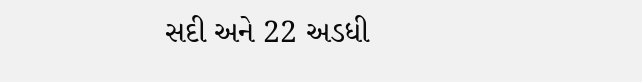સદી અને 22 અડધી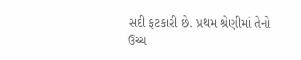સદી ફટકારી છે. પ્રથમ શ્રેણીમાં તેનો ઉચ્ચ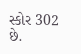સ્કોર 302 છે.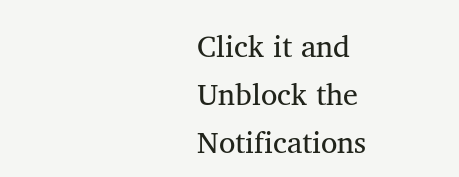Click it and Unblock the Notifications